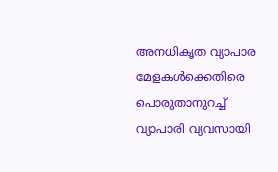അനധികൃത വ്യാപാര മേളകള്‍ക്കെതിരെ പൊരുതാനുറച്ച് വ്യാപാരി വ്യവസായി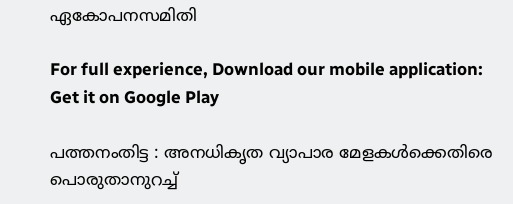ഏകോപനസമിതി

For full experience, Download our mobile application:
Get it on Google Play

പത്തനംതിട്ട : അനധികൃത വ്യാപാര മേളകള്‍ക്കെതിരെ പൊരുതാനുറച്ച്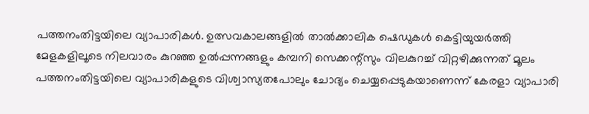പത്തനംതിട്ടയിലെ വ്യാപാരികള്‍. ഉത്സവകാലങ്ങളില്‍ താല്‍ക്കാലിക ഷെഡുകള്‍ കെട്ടിയുയര്‍ത്തി മേളകളിലൂടെ നിലവാരം കുറഞ്ഞ ഉല്‍പ്പന്നങ്ങളും കമ്പനി സെക്കന്റ്സും വിലകുറച്ച് വിറ്റഴിക്കുന്നത് മൂലം പത്തനംതിട്ടയിലെ വ്യാപാരികളുടെ വിശ്വാസ്യതപോലും ചോദ്യം ചെയ്യപ്പെടുകയാണെന്ന് കേരളാ വ്യാപാരി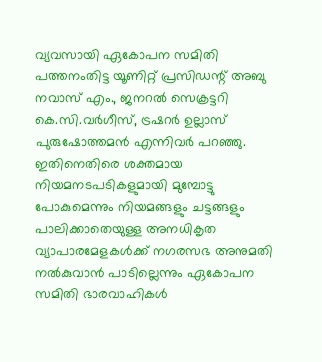വ്യവസായി ഏകോപന സമിതി പത്തനംതിട്ട യൂണിറ്റ് പ്രസിഡന്റ് അബു നവാസ് എം., ജനറല്‍ സെക്രട്ടറി കെ.സി.വര്‍ഗീസ്‌, ട്രഷറര്‍ ഉല്ലാസ് പുരുഷോത്തമന്‍ എന്നിവര്‍ പറഞ്ഞു. ഇതിനെതിരെ ശക്തമായ നിയമനടപടികളുമായി മുമ്പോട്ടു പോകുമെന്നും നിയമങ്ങളും ചട്ടങ്ങളും പാലിക്കാതെയുള്ള അനധികൃത വ്യാപാരമേളകള്‍ക്ക് നഗരസഭ അനുമതി നല്‍കുവാന്‍ പാടില്ലെന്നും ഏകോപന സമിതി ഭാരവാഹികള്‍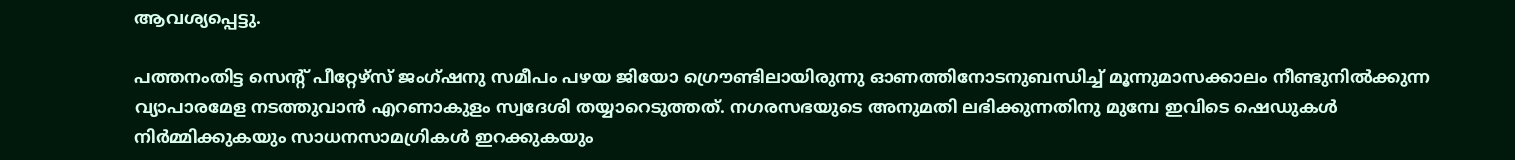ആവശ്യപ്പെട്ടു.

പത്തനംതിട്ട സെന്റ്‌ പീറ്റേഴ്സ് ജംഗ്ഷനു സമീപം പഴയ ജിയോ ഗ്രൌണ്ടിലായിരുന്നു ഓണത്തിനോടനുബന്ധിച്ച് മൂന്നുമാസക്കാലം നീണ്ടുനില്‍ക്കുന്ന വ്യാപാരമേള നടത്തുവാന്‍ എറണാകുളം സ്വദേശി തയ്യാറെടുത്തത്. നഗരസഭയുടെ അനുമതി ലഭിക്കുന്നതിനു മുമ്പേ ഇവിടെ ഷെഡുകള്‍ നിര്‍മ്മിക്കുകയും സാധനസാമഗ്രികള്‍ ഇറക്കുകയും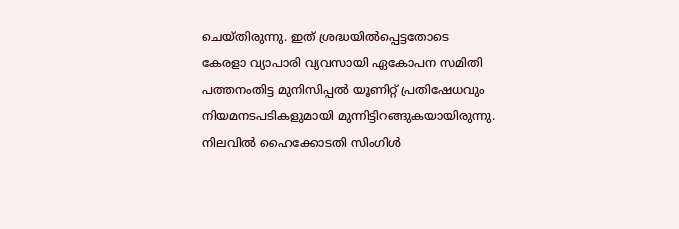ചെയ്തിരുന്നു. ഇത് ശ്രദ്ധയില്‍പ്പെട്ടതോടെ കേരളാ വ്യാപാരി വ്യവസായി ഏകോപന സമിതി പത്തനംതിട്ട മുനിസിപ്പല്‍ യൂണിറ്റ്‌ പ്രതിഷേധവും നിയമനടപടികളുമായി മുന്നിട്ടിറങ്ങുകയായിരുന്നു. നിലവില്‍ ഹൈക്കോടതി സിംഗിള്‍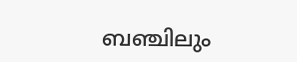ബഞ്ചിലും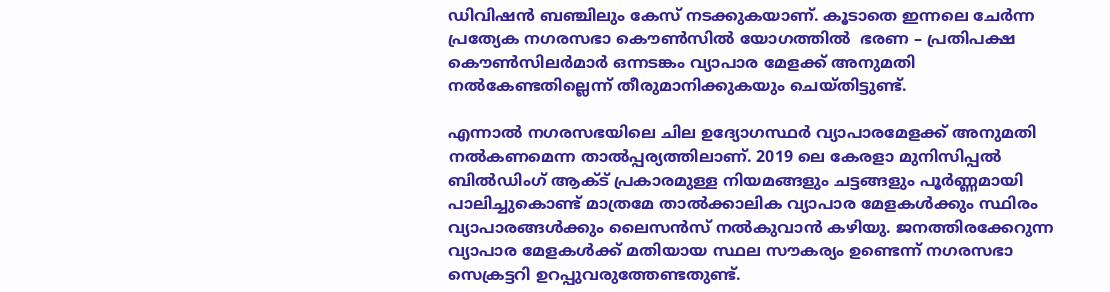ഡിവിഷന്‍ ബഞ്ചിലും കേസ് നടക്കുകയാണ്. കൂടാതെ ഇന്നലെ ചേര്‍ന്ന പ്രത്യേക നഗരസഭാ കൌണ്‍സില്‍ യോഗത്തില്‍  ഭരണ – പ്രതിപക്ഷ കൌണ്‍സിലര്‍മാര്‍ ഒന്നടങ്കം വ്യാപാര മേളക്ക് അനുമതി നല്‍കേണ്ടതില്ലെന്ന് തീരുമാനിക്കുകയും ചെയ്തിട്ടുണ്ട്.

എന്നാല്‍ നഗരസഭയിലെ ചില ഉദ്യോഗസ്ഥര്‍ വ്യാപാരമേളക്ക് അനുമതി നല്‍കണമെന്ന താല്‍പ്പര്യത്തിലാണ്. 2019 ലെ കേരളാ മുനിസിപ്പല്‍ ബില്‍ഡിംഗ് ആക്ട് പ്രകാരമുള്ള നിയമങ്ങളും ചട്ടങ്ങളും പൂര്‍ണ്ണമായി പാലിച്ചുകൊണ്ട്‌ മാത്രമേ താല്‍ക്കാലിക വ്യാപാര മേളകള്‍ക്കും സ്ഥിരം വ്യാപാരങ്ങള്‍ക്കും ലൈസന്‍സ് നല്‍കുവാന്‍ കഴിയു. ജനത്തിരക്കേറുന്ന വ്യാപാര മേളകള്‍ക്ക് മതിയായ സ്ഥല സൗകര്യം ഉണ്ടെന്ന് നഗരസഭാ സെക്രട്ടറി ഉറപ്പുവരുത്തേണ്ടതുണ്ട്.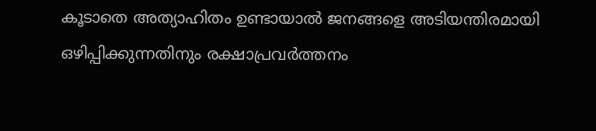കൂടാതെ അത്യാഹിതം ഉണ്ടായാല്‍ ജനങ്ങളെ അടിയന്തിരമായി ഒഴിപ്പിക്കുന്നതിനും രക്ഷാപ്രവര്‍ത്തനം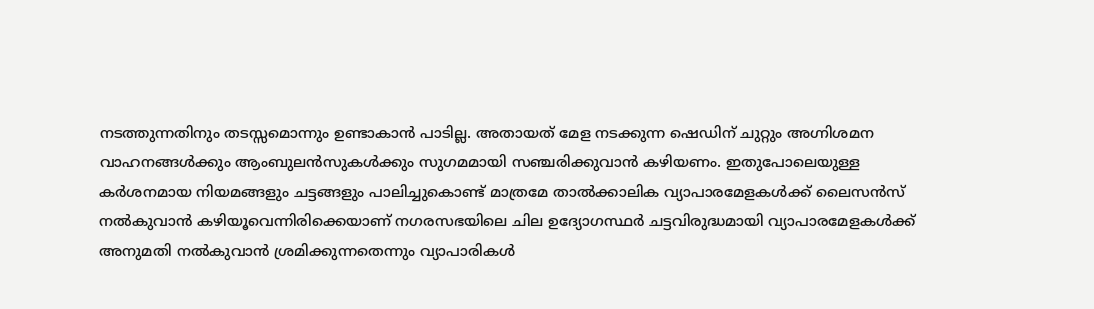നടത്തുന്നതിനും തടസ്സമൊന്നും ഉണ്ടാകാന്‍ പാടില്ല. അതായത് മേള നടക്കുന്ന ഷെഡിന് ചുറ്റും അഗ്നിശമന വാഹനങ്ങള്‍ക്കും ആംബുലന്‍സുകള്‍ക്കും സുഗമമായി സഞ്ചരിക്കുവാന്‍ കഴിയണം. ഇതുപോലെയുള്ള കര്‍ശനമായ നിയമങ്ങളും ചട്ടങ്ങളും പാലിച്ചുകൊണ്ട്‌ മാത്രമേ താല്‍ക്കാലിക വ്യാപാരമേളകള്‍ക്ക് ലൈസന്‍സ് നല്‍കുവാന്‍ കഴിയൂവെന്നിരിക്കെയാണ് നഗരസഭയിലെ ചില ഉദ്യോഗസ്ഥര്‍ ചട്ടവിരുദ്ധമായി വ്യാപാരമേളകള്‍ക്ക് അനുമതി നല്‍കുവാന്‍ ശ്രമിക്കുന്നതെന്നും വ്യാപാരികള്‍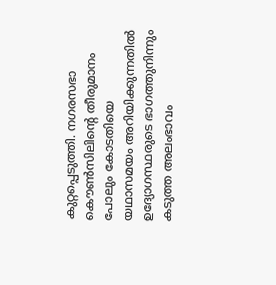കുറ്റപ്പെടുത്തി. നഗരസഭാ കൌണ്‍സിലിന്റെ തീരുമാനം പോലും കോടതിയെ യഥാസമയം അറിയിക്കുന്നതില്‍ ഉദ്യോഗസ്ഥരുടെ ഭാഗത്തുനിന്നും കടുത്ത അലംഭാവം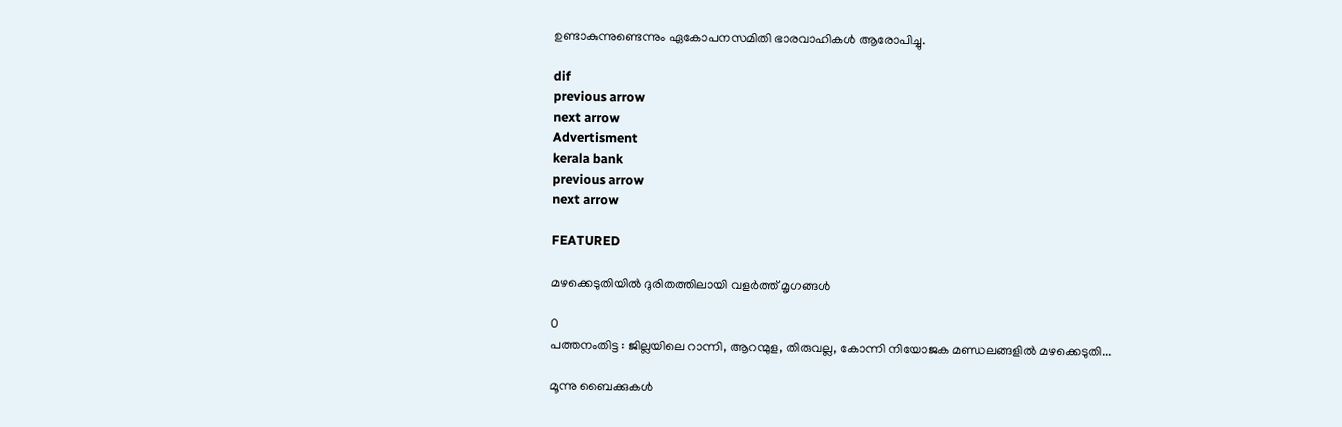ഉണ്ടാകുന്നുണ്ടെന്നും ഏകോപനസമിതി ഭാരവാഹികള്‍ ആരോപിച്ചു.

dif
previous arrow
next arrow
Advertisment
kerala bank
previous arrow
next arrow

FEATURED

മഴക്കെടുതിയില്‍ ദുരിതത്തിലായി വളര്‍ത്ത് മൃഗങ്ങള്‍

0
പത്തനംതിട്ട : ജില്ലയിലെ റാന്നി, ആറന്മുള, തിരുവല്ല, കോന്നി നിയോജക മണ്ഡലങ്ങളില്‍ മഴക്കെടുതി...

മൂന്നു ബൈക്കുകൾ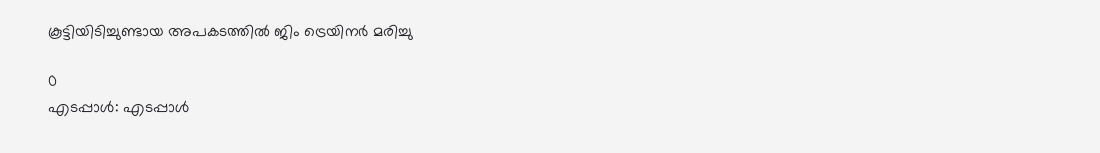കൂട്ടിയിടിച്ചുണ്ടായ അപകടത്തിൽ ജിം ട്രെയിനർ മരിച്ചു

0
എടപ്പാൾ: എടപ്പാൾ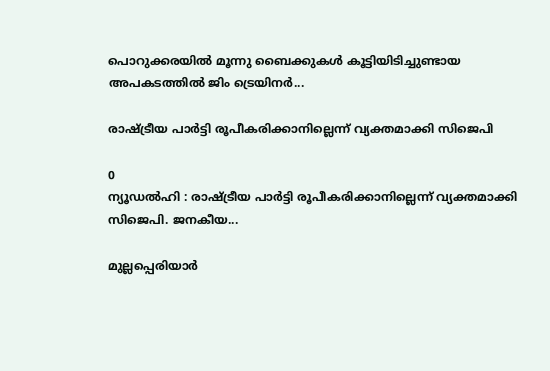പൊറുക്കരയിൽ മൂന്നു ബൈക്കുകൾ കൂട്ടിയിടിച്ചുണ്ടായ അപകടത്തിൽ ജിം ട്രെയിനർ...

രാഷ്ട്രീയ പാർട്ടി രൂപീകരിക്കാനില്ലെന്ന് വ്യക്തമാക്കി സിജെപി

0
ന്യൂഡൽഹി : രാഷ്ട്രീയ പാർട്ടി രൂപീകരിക്കാനില്ലെന്ന് വ്യക്തമാക്കി സിജെപി. ജനകീയ...

മുല്ലപ്പെരിയാർ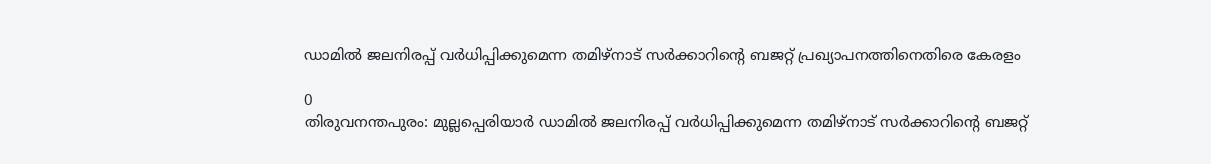ഡാമിൽ ജലനിരപ്പ് വർധിപ്പിക്കുമെന്ന തമിഴ്നാട് സർക്കാറിന്റെ ബജറ്റ് പ്രഖ്യാപനത്തിനെതിരെ കേരളം

0
തിരുവനന്തപുരം: മുല്ലപ്പെരിയാർ ഡാമിൽ ജലനിരപ്പ് വർധിപ്പിക്കുമെന്ന തമിഴ്നാട് സർക്കാറിന്റെ ബജറ്റ്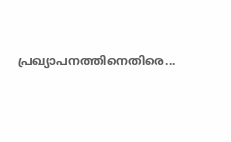പ്രഖ്യാപനത്തിനെതിരെ...